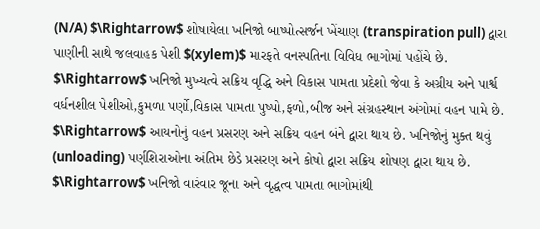(N/A) $\Rightarrow$ શોષાયેલા ખનિજો બાષ્પોત્સર્જન ખેંચાણ (transpiration pull) દ્વારા પાણીની સાથે જલવાહક પેશી $(xylem)$ મારફતે વનસ્પતિના વિવિધ ભાગોમાં પહોંચે છે.
$\Rightarrow$ ખનિજો મુખ્યત્વે સક્રિય વૃદ્ધિ અને વિકાસ પામતા પ્રદેશો જેવા કે અગ્રીય અને પાર્શ્વ વર્ધનશીલ પેશીઓ,કુમળા પર્ણો,વિકાસ પામતા પુષ્પો,ફળો,બીજ અને સંગ્રહસ્થાન અંગોમાં વહન પામે છે.
$\Rightarrow$ આયનોનું વહન પ્રસરણ અને સક્રિય વહન બંને દ્વારા થાય છે. ખનિજોનું મુક્ત થવું (unloading) પર્ણશિરાઓના અંતિમ છેડે પ્રસરણ અને કોષો દ્વારા સક્રિય શોષણ દ્વારા થાય છે.
$\Rightarrow$ ખનિજો વારંવાર જૂના અને વૃદ્ધત્વ પામતા ભાગોમાંથી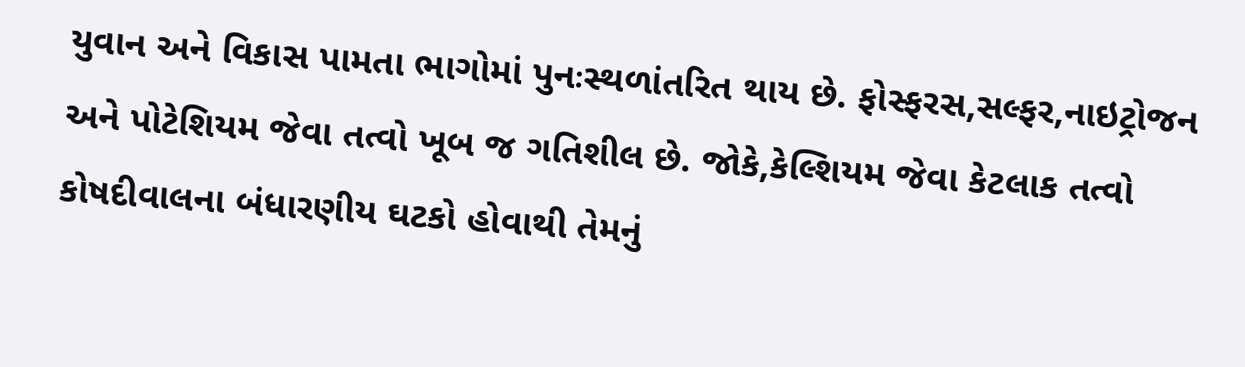યુવાન અને વિકાસ પામતા ભાગોમાં પુનઃસ્થળાંતરિત થાય છે. ફોસ્ફરસ,સલ્ફર,નાઇટ્રોજન અને પોટેશિયમ જેવા તત્વો ખૂબ જ ગતિશીલ છે. જોકે,કેલ્શિયમ જેવા કેટલાક તત્વો કોષદીવાલના બંધારણીય ઘટકો હોવાથી તેમનું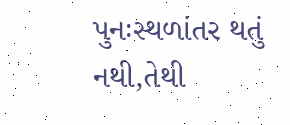પુનઃસ્થળાંતર થતું નથી,તેથી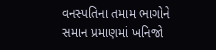વનસ્પતિના તમામ ભાગોને સમાન પ્રમાણમાં ખનિજો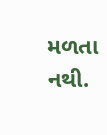મળતા નથી.